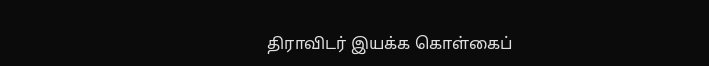திராவிடர் இயக்க கொள்கைப்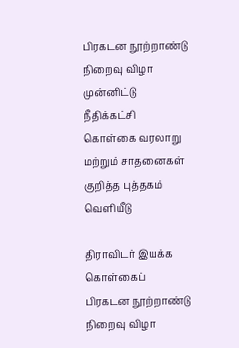பிரகடன நூற்றாண்டு நிறைவு விழா முன்னிட்டு நீதிக்கட்சி கொள்கை வரலாறு மற்றும் சாதனைகள் குறித்த புத்தகம் வெளியீடு

திராவிடர் இயக்க கொள்கைப் பிரகடன நூற்றாண்டு நிறைவு விழா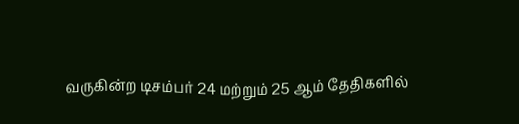வருகின்ற டிசம்பர் 24 மற்றும் 25 ஆம் தேதிகளில்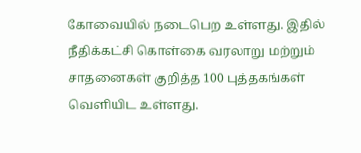கோவையில் நடைபெற உள்ளது. இதில் நீதிக்கட்சி கொள்கை வரலாறு மற்றும் சாதனைகள் குறித்த 100 புத்தகங்கள் வெளியிட உள்ளது.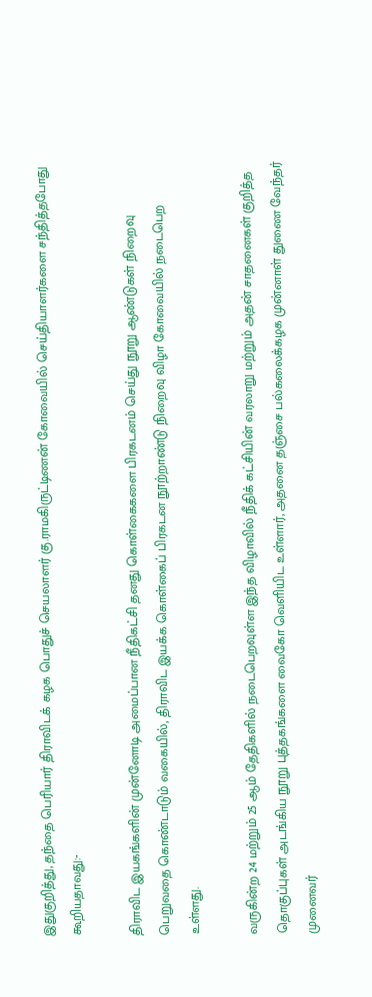இதுகுறித்து, தந்தை பெரியார் திராவிடக் கழக பொதுச் செயலாளர் கு.ராமகிருட்டிணன் கோவையில் செய்தியாளர்களை சந்தித்தபோது கூறியதாவது:-

திராவிட இயகங்களின் முன்னோடி அமைப்பான நீதிகட்சி தனது கொள்கைகளை பிரகடனம் செய்து நூறு ஆண்டுகள் நிறைவு பெறுவதை கொண்டாடும் வகையில், திராவிட இயக்க கொள்கைப் பிரகடன நூற்றாண்டு நிறைவு விழா கோவையில் நடைபெற உள்ளது.

வருகின்ற 24 மற்றும் 25 ஆம் தேதிகளில் நடைபெறவுள்ள இந்த விழாவில் நீதிக் கட்சியின் வரலாறு மற்றும் அதன் சாதனைகள் குறித்த தொகுப்புகள் அடங்கிய நூறு புத்தகங்களை வைகோ வெளியிட உள்ளார், அதனை தஞ்சை பல்கலைக்கழக முன்னாள் துணை வேந்தர் முனைவர்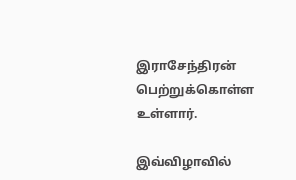இராசேந்திரன் பெற்றுக்கொள்ள உள்ளார்.

இவ்விழாவில்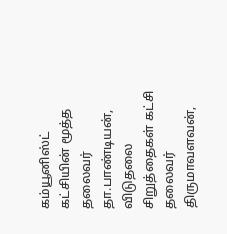கம்யூனிஸ்ட் கட்சியின் மூத்த தலைவர் தா.பாண்டியன், விடுதலை சிறுத்தைகள் கட்சி தலைவர் திருமாவளவன்,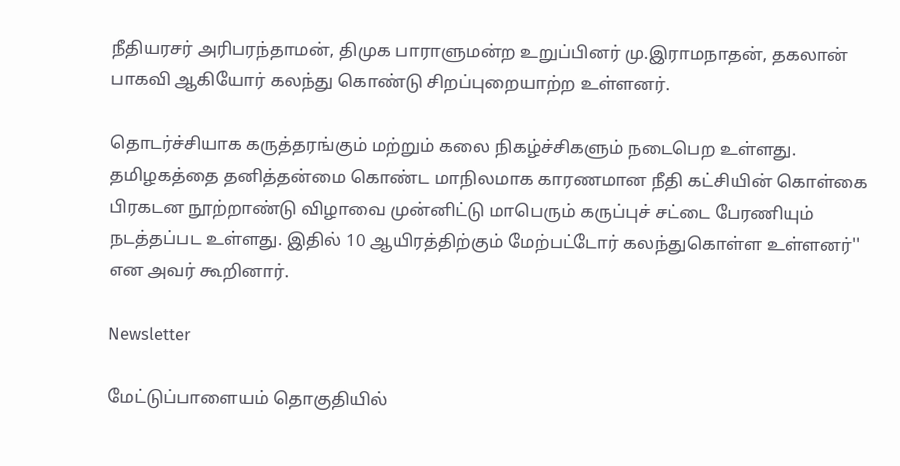நீதியரசர் அரிபரந்தாமன், திமுக பாராளுமன்ற உறுப்பினர் மு.இராமநாதன், தகலான் பாகவி ஆகியோர் கலந்து கொண்டு சிறப்புறையாற்ற உள்ளனர்.

தொடர்ச்சியாக கருத்தரங்கும் மற்றும் கலை நிகழ்ச்சிகளும் நடைபெற உள்ளது. தமிழகத்தை தனித்தன்மை கொண்ட மாநிலமாக காரணமான நீதி கட்சியின் கொள்கை பிரகடன நூற்றாண்டு விழாவை முன்னிட்டு மாபெரும் கருப்புச் சட்டை பேரணியும் நடத்தப்பட உள்ளது. இதில் 10 ஆயிரத்திற்கும் மேற்பட்டோர் கலந்துகொள்ள உள்ளனர்'' என அவர் கூறினார்.

Newsletter

மேட்டுப்பாளையம் தொகுதியில்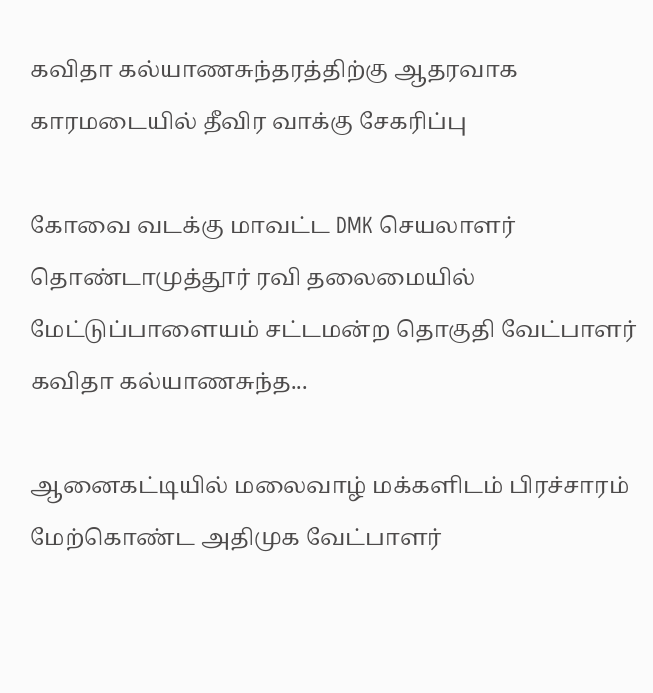கவிதா கல்யாணசுந்தரத்திற்கு ஆதரவாக காரமடையில் தீவிர வாக்கு சேகரிப்பு

கோவை வடக்கு மாவட்ட DMK செயலாளர் தொண்டாமுத்தூர் ரவி தலைமையில் மேட்டுப்பாளையம் சட்டமன்ற தொகுதி வேட்பாளர் கவிதா கல்யாணசுந்த...

ஆனைகட்டியில் மலைவாழ் மக்களிடம் பிரச்சாரம் மேற்கொண்ட அதிமுக வேட்பாளர்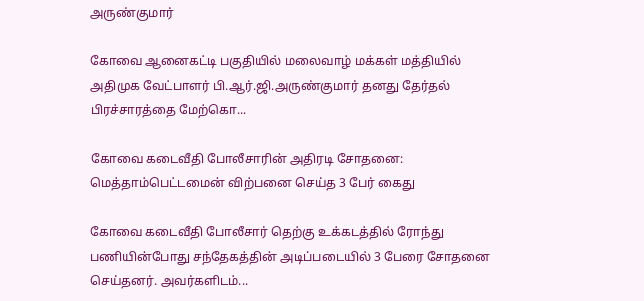அருண்குமார்

கோவை ஆனைகட்டி பகுதியில் மலைவாழ் மக்கள் மத்தியில் அதிமுக வேட்பாளர் பி.ஆர்.ஜி.அருண்குமார் தனது தேர்தல் பிரச்சாரத்தை மேற்கொ...

கோவை கடைவீதி போலீசாரின் அதிரடி சோதனை: மெத்தாம்பெட்டமைன் விற்பனை செய்த 3 பேர் கைது

கோவை கடைவீதி போலீசார் தெற்கு உக்கடத்தில் ரோந்து பணியின்போது சந்தேகத்தின் அடிப்படையில் 3 பேரை சோதனை செய்தனர். அவர்களிடம்...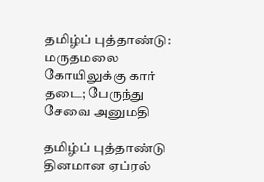தமிழ்ப் புத்தாண்டு: மருதமலை கோயிலுக்கு கார் தடை; பேருந்து சேவை அனுமதி

தமிழ்ப் புத்தாண்டு தினமான ஏப்ரல்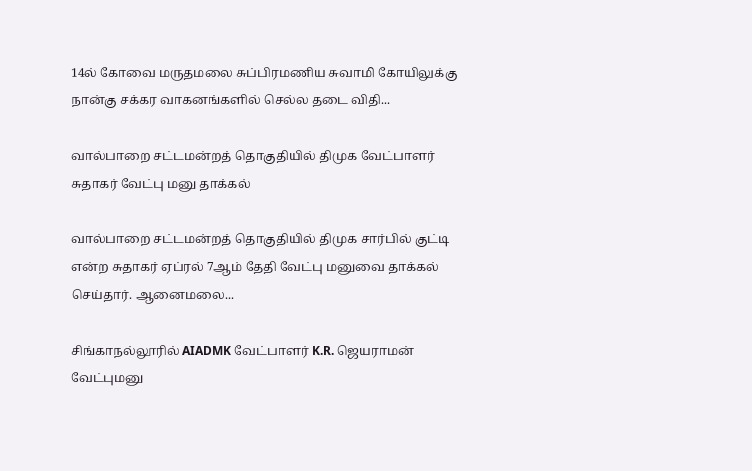14ல் கோவை மருதமலை சுப்பிரமணிய சுவாமி கோயிலுக்கு நான்கு சக்கர வாகனங்களில் செல்ல தடை விதி...

வால்பாறை சட்டமன்றத் தொகுதியில் திமுக வேட்பாளர் சுதாகர் வேட்பு மனு தாக்கல்

வால்பாறை சட்டமன்றத் தொகுதியில் திமுக சார்பில் குட்டி என்ற சுதாகர் ஏப்ரல் 7ஆம் தேதி வேட்பு மனுவை தாக்கல் செய்தார். ஆனைமலை...

சிங்காநல்லூரில் AIADMK வேட்பாளர் K.R. ஜெயராமன் வேட்புமனு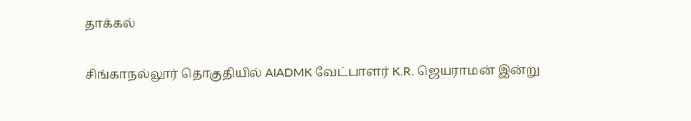தாக்கல்

சிங்காநல்லூர் தொகுதியில் AIADMK வேட்பாளர் K.R. ஜெயராமன் இன்று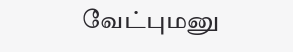வேட்புமனு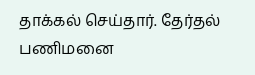தாக்கல் செய்தார். தேர்தல் பணிமனை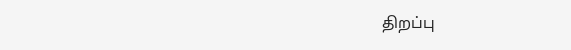திறப்பு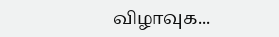விழாவுக...